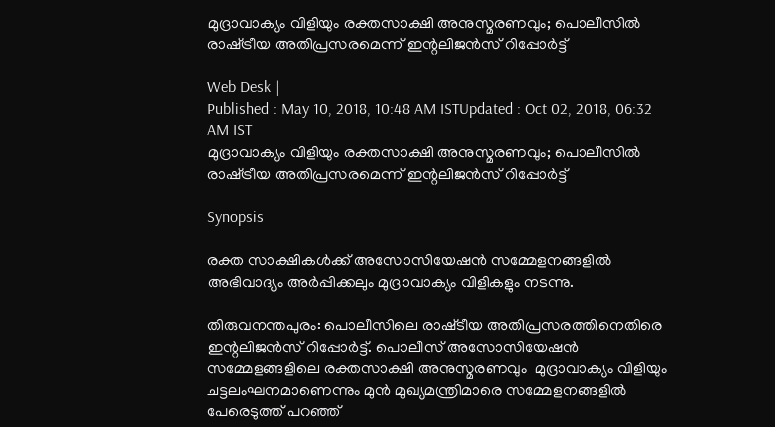മുദ്രാവാക്യം വിളിയും രക്തസാക്ഷി അനുസ്മരണവും; പൊലീസില്‍ രാഷ്‌ട്രീയ അതിപ്രസരമെന്ന് ഇന്റലിജന്‍സ് റിപ്പോര്‍ട്ട്

Web Desk |
Published : May 10, 2018, 10:48 AM ISTUpdated : Oct 02, 2018, 06:32 AM IST
മുദ്രാവാക്യം വിളിയും രക്തസാക്ഷി അനുസ്മരണവും; പൊലീസില്‍ രാഷ്‌ട്രീയ അതിപ്രസരമെന്ന് ഇന്റലിജന്‍സ് റിപ്പോര്‍ട്ട്

Synopsis

രക്ത സാക്ഷികള്‍ക്ക് അസോസിയേഷന്‍ സമ്മേളനങ്ങളില്‍ അഭിവാദ്യം അര്‍പ്പിക്കലും മുദ്രാവാക്യം വിളികളും നടന്നു.

തിരുവനന്തപുരം: പൊലീസിലെ രാഷ്‌ടീയ അതിപ്രസരത്തിനെതിരെ ഇന്റലിജന്‍സ് റിപ്പോര്‍ട്ട്. പൊലീസ് അസോസിയേഷന്‍ സമ്മേളങ്ങളിലെ രക്തസാക്ഷി അനുസ്മരണവും  മുദ്രാവാക്യം വിളിയും ചട്ടലംഘനമാണെന്നും മുന്‍ മുഖ്യമന്ത്രിമാരെ സമ്മേളനങ്ങളില്‍ പേരെടുത്ത് പറഞ്ഞ്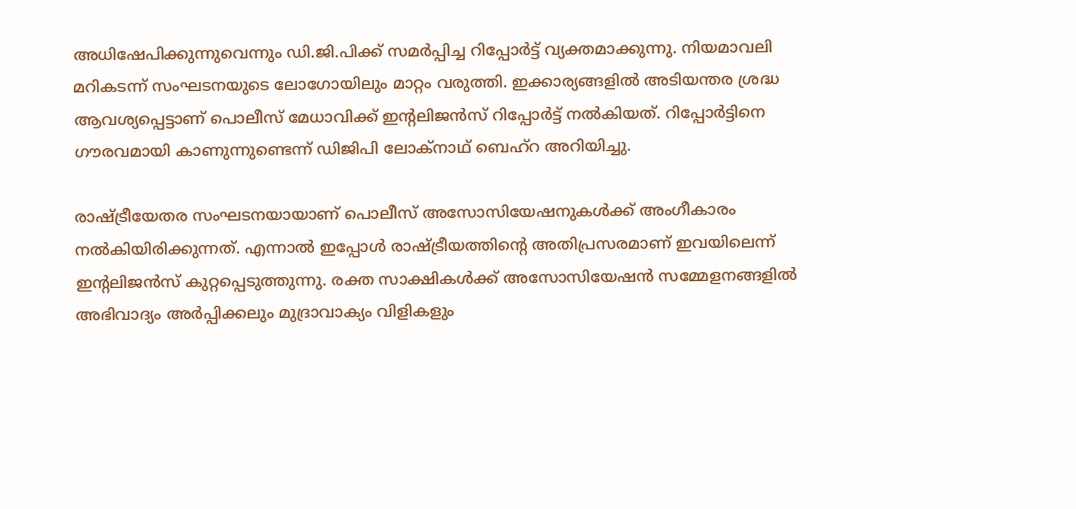അധിഷേപിക്കുന്നുവെന്നും ഡി.ജി.പിക്ക് സമര്‍പ്പിച്ച റിപ്പോര്‍ട്ട് വ്യക്തമാക്കുന്നു. നിയമാവലി മറികടന്ന് സംഘടനയുടെ ലോഗോയിലും മാറ്റം വരുത്തി. ഇക്കാര്യങ്ങളില്‍ അടിയന്തര ശ്രദ്ധ ആവശ്യപ്പെട്ടാണ് പൊലീസ് മേധാവിക്ക് ഇന്റലിജന്‍സ് റിപ്പോര്‍ട്ട് നല്‍കിയത്. റിപ്പോര്‍ട്ടിനെ ഗൗരവമായി കാണുന്നുണ്ടെന്ന് ഡിജിപി ലോക്നാഥ് ബെഹ്റ അറിയിച്ചു.

രാഷ്‌ട്രീയേതര സംഘടനയായാണ് പൊലീസ് അസോസിയേഷനുകള്‍ക്ക് അംഗീകാരം നല്‍കിയിരിക്കുന്നത്. എന്നാല്‍ ഇപ്പോള്‍ രാഷ്‌ട്രീയത്തിന്റെ അതിപ്രസരമാണ് ഇവയിലെന്ന് ഇന്റലിജന്‍സ് കുറ്റപ്പെടുത്തുന്നു. രക്ത സാക്ഷികള്‍ക്ക് അസോസിയേഷന്‍ സമ്മേളനങ്ങളില്‍ അഭിവാദ്യം അര്‍പ്പിക്കലും മുദ്രാവാക്യം വിളികളും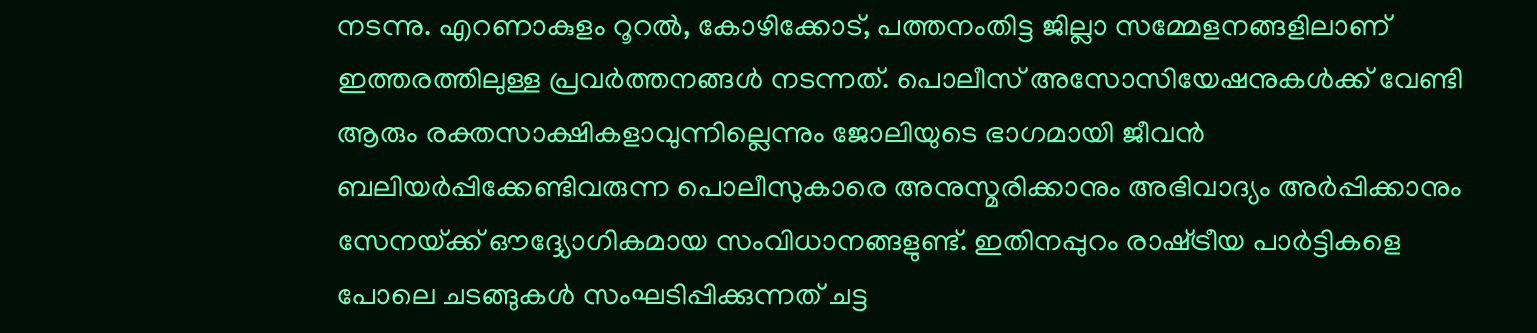നടന്നു. എറണാകുളം റൂറല്‍, കോഴിക്കോട്, പത്തനംതിട്ട ജില്ലാ സമ്മേളനങ്ങളിലാണ് ഇത്തരത്തിലുള്ള പ്രവര്‍ത്തനങ്ങള്‍ നടന്നത്. പൊലീസ് അസോസിയേഷനുകള്‍ക്ക് വേണ്ടി ആരും രക്തസാക്ഷികളാവുന്നില്ലെന്നും ജോലിയുടെ ഭാഗമായി ജീവന്‍ ബലിയര്‍പ്പിക്കേണ്ടിവരുന്ന പൊലീസുകാരെ അനുസ്മരിക്കാനും അഭിവാദ്യം അര്‍പ്പിക്കാനും സേനയ്‌ക്ക് ഔദ്ദ്യോഗികമായ സംവിധാനങ്ങളുണ്ട്. ഇതിനപ്പുറം രാഷ്‌ട്രീയ പാര്‍ട്ടികളെ പോലെ ചടങ്ങുകള്‍ സംഘടിപ്പിക്കുന്നത് ചട്ട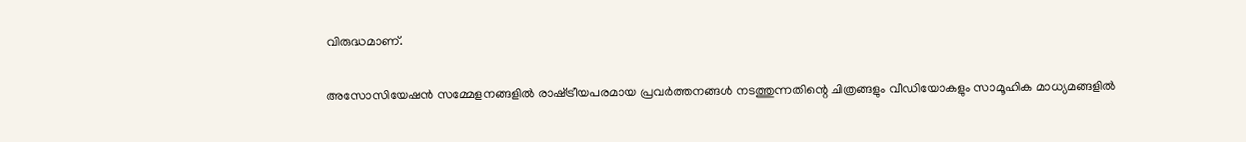വിരുദ്ധമാണ്.

അസോസിയേഷന്‍ സമ്മേളനങ്ങളില്‍ രാഷ്‌ട്രീയപരമായ പ്രവര്‍ത്തനങ്ങള്‍ നടത്തുന്നതിന്റെ ചിത്രങ്ങളും വീഡിയോകളും സാമൂഹിക മാധ്യമങ്ങളില്‍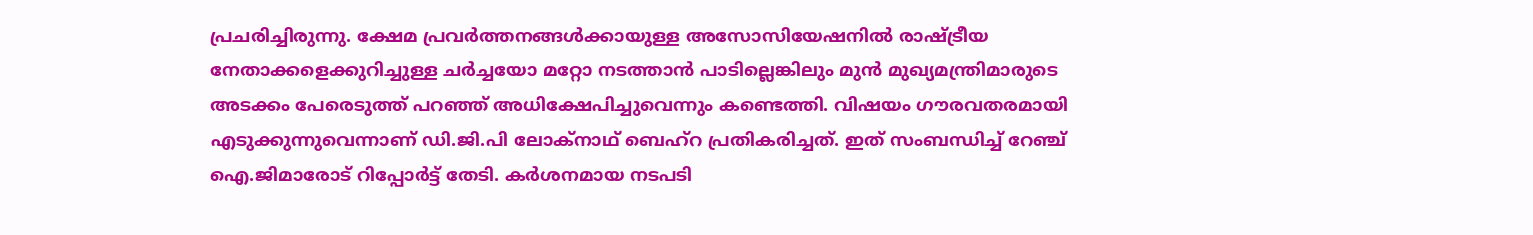പ്രചരിച്ചിരുന്നു. ക്ഷേമ പ്രവര്‍ത്തനങ്ങള്‍ക്കായുള്ള അസോസിയേഷനില്‍ രാഷ്‌ട്രീയ നേതാക്കളെക്കുറിച്ചുള്ള ചര്‍ച്ചയോ മറ്റോ നടത്താന്‍ പാടില്ലെങ്കിലും മുന്‍ മുഖ്യമന്ത്രിമാരുടെ അടക്കം പേരെടുത്ത് പറഞ്ഞ് അധിക്ഷേപിച്ചുവെന്നും കണ്ടെത്തി. വിഷയം ഗൗരവതരമായി എടുക്കുന്നുവെന്നാണ് ഡി.ജി.പി ലോക്നാഥ് ബെഹ്റ പ്രതികരിച്ചത്. ഇത് സംബന്ധിച്ച് റേഞ്ച് ഐ.ജിമാരോട് റിപ്പോര്‍ട്ട് തേടി. കര്‍ശനമായ നടപടി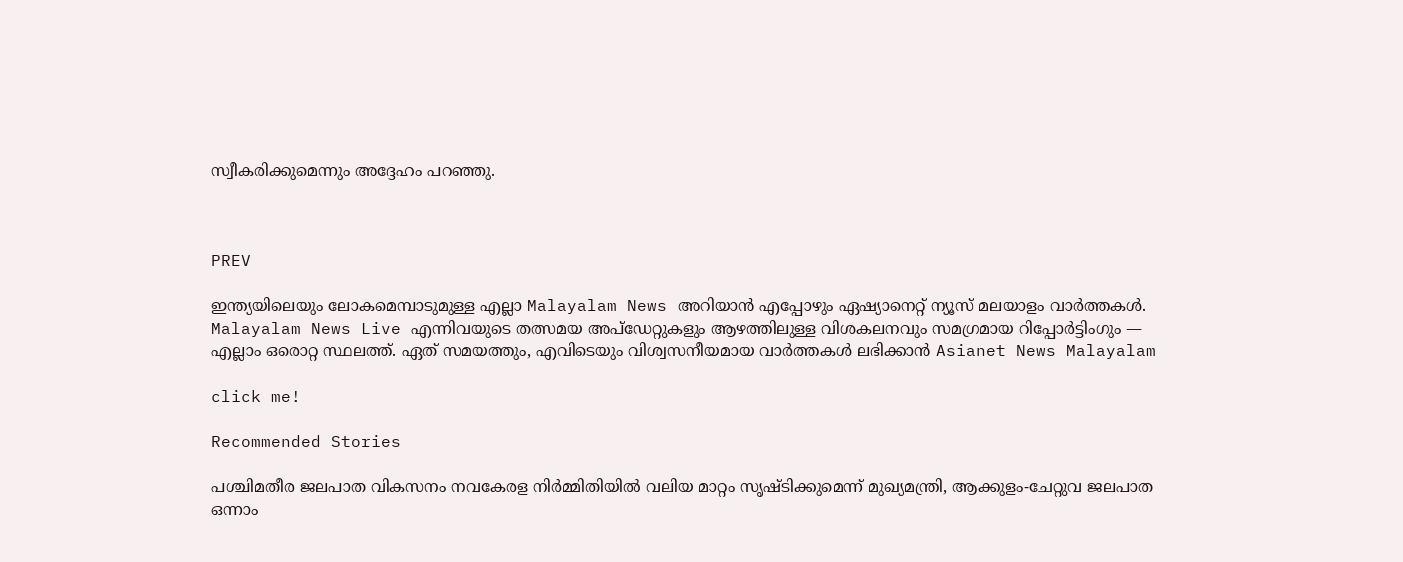സ്വീകരിക്കുമെന്നും അദ്ദേഹം പറഞ്ഞു.



PREV

ഇന്ത്യയിലെയും ലോകമെമ്പാടുമുള്ള എല്ലാ Malayalam News അറിയാൻ എപ്പോഴും ഏഷ്യാനെറ്റ് ന്യൂസ് മലയാളം വാർത്തകൾ. Malayalam News Live എന്നിവയുടെ തത്സമയ അപ്‌ഡേറ്റുകളും ആഴത്തിലുള്ള വിശകലനവും സമഗ്രമായ റിപ്പോർട്ടിംഗും — എല്ലാം ഒരൊറ്റ സ്ഥലത്ത്. ഏത് സമയത്തും, എവിടെയും വിശ്വസനീയമായ വാർത്തകൾ ലഭിക്കാൻ Asianet News Malayalam

click me!

Recommended Stories

പശ്ചിമതീര ജലപാത വികസനം നവകേരള നിർമ്മിതിയിൽ വലിയ മാറ്റം സൃഷ്ടിക്കുമെന്ന് മുഖ്യമന്ത്രി, ആക്കുളം-ചേറ്റുവ ജലപാത ഒന്നാം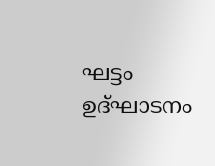ഘട്ടം ഉദ്ഘാടനം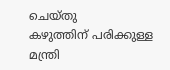ചെയ്തു
കഴുത്തിന് പരിക്കുള്ള മന്ത്രി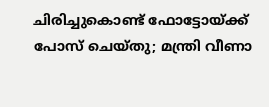ചിരിച്ചുകൊണ്ട് ഫോട്ടോയ്ക്ക് പോസ് ചെയ്തു; മന്ത്രി വീണാ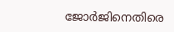ജോർജിനെതിരെ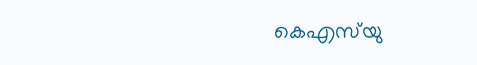കെഎസ്‌യു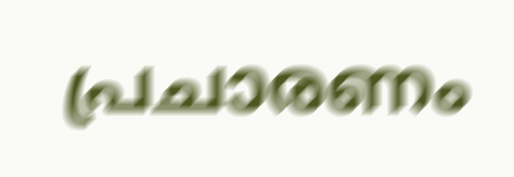പ്രചാരണം